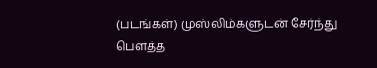(படங்கள்) முஸ்லிம்களுடன் சேர்ந்து பௌத்த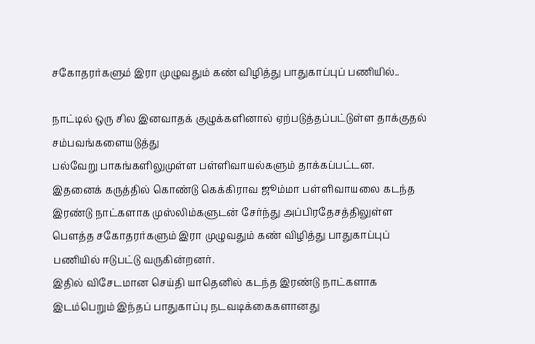சகோதரர்களும் இரா முழுவதும் கண் விழித்து பாதுகாப்புப் பணியில்..

நாட்டில் ஒரு சில இனவாதக் குழுக்களினால் ஏற்படுத்தப்பட்டுள்ள தாக்குதல் சம்பவங்களையடுத்து
பல்வேறு பாகங்களிலுமுள்ள பள்ளிவாயல்களும் தாக்கப்பட்டன.
இதனைக் கருத்தில் கொண்டு கெக்கிராவ ஜூம்மா பள்ளிவாயலை கடந்த இரண்டு நாட்களாக முஸ்லிம்களுடன் சேர்ந்து அப்பிரதேசத்திலுள்ள பௌத்த சகோதரர்களும் இரா முழுவதும் கண் விழித்து பாதுகாப்புப் பணியில் ஈடுபட்டு வருகின்றனர்.
இதில் விசேடமான செய்தி யாதெனில் கடந்த இரண்டு நாட்களாக இடம்பெறும் இந்தப் பாதுகாப்பு நடவடிக்கைகளானது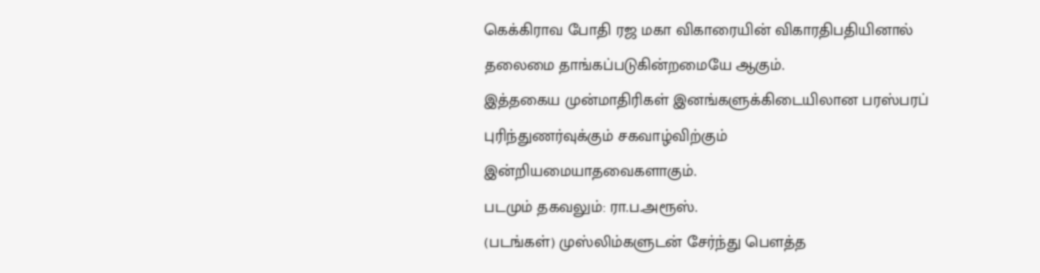கெக்கிராவ போதி ரஜ மகா விகாரையின் விகாரதிபதியினால் தலைமை தாங்கப்படுகின்றமையே ஆகும்.
இத்தகைய முன்மாதிரிகள் இனங்களுக்கிடையிலான பரஸ்பரப் புரிந்துணர்வுக்கும் சகவாழ்விற்கும் இன்றியமையாதவைகளாகும்.
படமும் தகவலும்: ரா.ப.அரூஸ்.
(படங்கள்) முஸ்லிம்களுடன் சேர்ந்து பௌத்த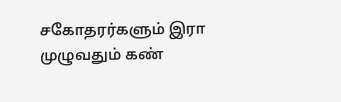சகோதரர்களும் இரா முழுவதும் கண்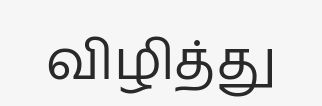விழித்து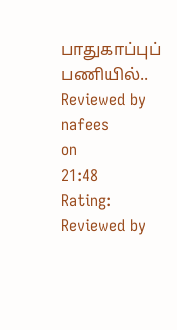பாதுகாப்புப் பணியில்..
Reviewed by nafees
on
21:48
Rating:
Reviewed by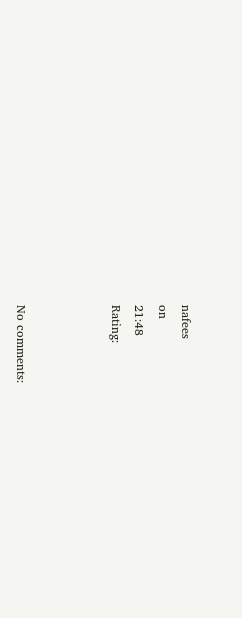nafees
on
21:48
Rating:



No comments: